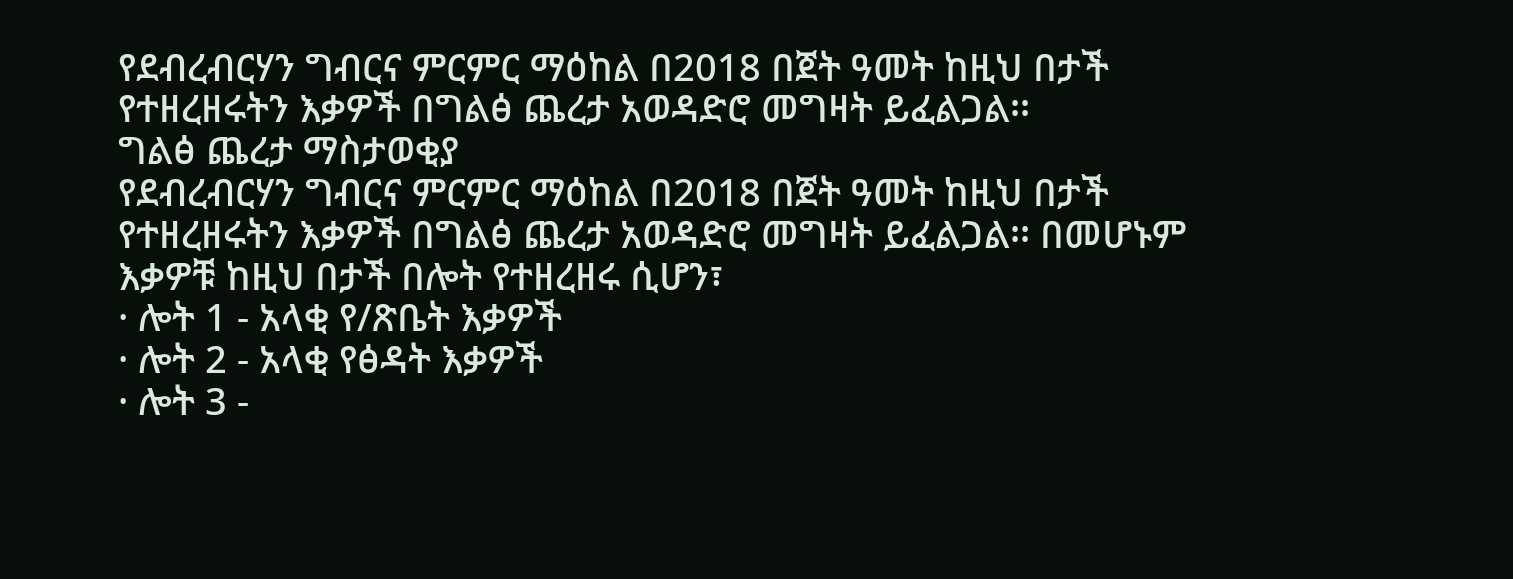የደብረብርሃን ግብርና ምርምር ማዕከል በ2018 በጀት ዓመት ከዚህ በታች የተዘረዘሩትን እቃዎች በግልፅ ጨረታ አወዳድሮ መግዛት ይፈልጋል፡፡
ግልፅ ጨረታ ማስታወቂያ
የደብረብርሃን ግብርና ምርምር ማዕከል በ2018 በጀት ዓመት ከዚህ በታች የተዘረዘሩትን እቃዎች በግልፅ ጨረታ አወዳድሮ መግዛት ይፈልጋል፡፡ በመሆኑም እቃዎቹ ከዚህ በታች በሎት የተዘረዘሩ ሲሆን፣
· ሎት 1 - አላቂ የ/ጽቤት እቃዎች
· ሎት 2 - አላቂ የፅዳት እቃዎች
· ሎት 3 -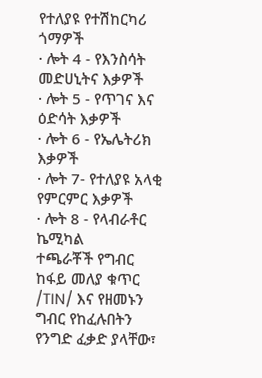የተለያዩ የተሽከርካሪ ጎማዎች
· ሎት 4 - የእንስሳት መድሀኒትና እቃዎች
· ሎት 5 - የጥገና እና ዕድሳት እቃዎች
· ሎት 6 - የኤሌትሪክ እቃዎች
· ሎት 7- የተለያዩ አላቂ የምርምር እቃዎች
· ሎት 8 - የላብራቶር ኬሚካል
ተጫራቾች የግብር ከፋይ መለያ ቁጥር /TIN/ እና የዘመኑን ግብር የከፈሉበትን የንግድ ፈቃድ ያላቸው፣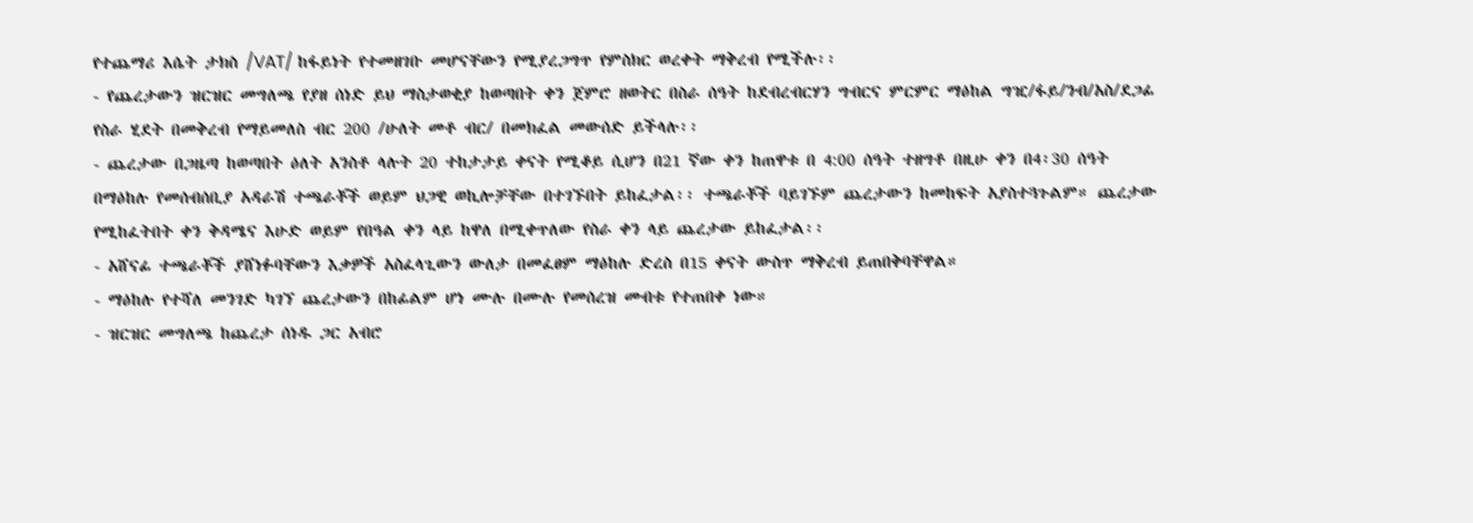የተጨማሪ እሴት ታክስ /VAT/ ከፋይነት የተመዘገቡ መሆናቸውን የሚያረጋግጥ የምስክር ወረቀት ማቅረብ የሚችሉ፡፡
- የጨረታውን ዝርዝር መግለጫ የያዘ ሰነድ ይህ ማስታወቂያ ከወጣበት ቀን ጀምሮ ዘወትር በስራ ሰዓት ከደብረብርሃን ግብርና ምርምር ማዕከል ግዢ/ፋይ/ንብ/አስ/ደጋፊ የስራ ሂደት በመቅረብ የማይመለስ ብር 200 /ሁለት መቶ ብር/ በመክፈል መውሰድ ይችላሉ፡፡
- ጨረታው በጋዜጣ ከወጣበት ዕለት አንስቶ ላሉት 20 ተከታታይ ቀናት የሚቆይ ሲሆን በ21 ኛው ቀን ከጠዋቱ በ 4:00 ሰዓት ተዘግቶ በዚሁ ቀን በ4፡30 ሰዓት በማዕከሉ የመሰብሰቢያ አዳራሽ ተጫራቾች ወይም ህጋዊ ወኪሎቻቸው በተገኙበት ይከፈታል፡፡ ተጫራቾች ባይገኙም ጨረታውን ከመከፍት አያስተጓጉልም። ጨረታው የሚከፈትበት ቀን ቅዳሜና እሁድ ወይም የበዓል ቀን ላይ ከዋለ በሚቀጥለው የስራ ቀን ላይ ጨረታው ይከፈታል፡፡
- አሸናፊ ተጫራቾች ያሸነፉባቸውን እቃዎች አስፈላጊውን ውለታ በመፈፀም ማዕከሉ ድረስ በ15 ቀናት ውስጥ ማቅረብ ይጠበቅባቸዋል።
- ማዕከሉ የተሻለ መንገድ ካገኘ ጨረታውን በከፊልም ሆነ ሙሉ በሙሉ የመሰረዝ መብቱ የተጠበቀ ነው።
- ዝርዝር መግለጫ ከጨረታ ሰነዱ ጋር አብሮ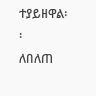ተያይዘዋል፡፡
ለበለጠ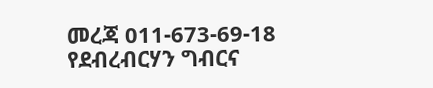መረጃ 011-673-69-18
የደብረብርሃን ግብርና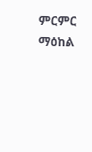ምርምር ማዕከል